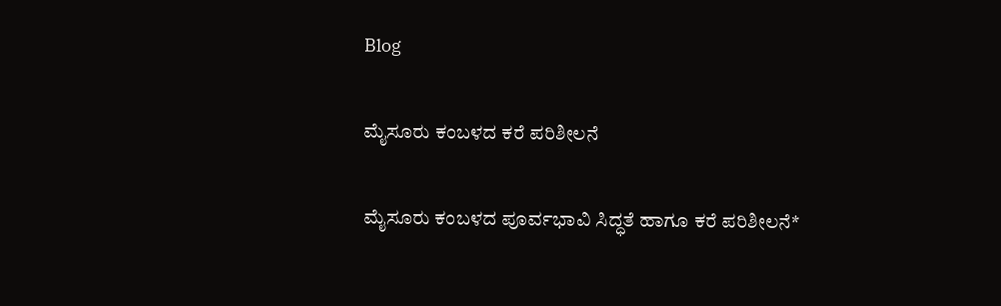Blog

ಮೈಸೂರು ಕಂಬಳದ ಕರೆ ಪರಿಶೀಲನೆ

ಮೈಸೂರು ಕಂಬಳದ ಪೂರ್ವಭಾವಿ ಸಿದ್ಧತೆ ಹಾಗೂ ಕರೆ ಪರಿಶೀಲನೆ*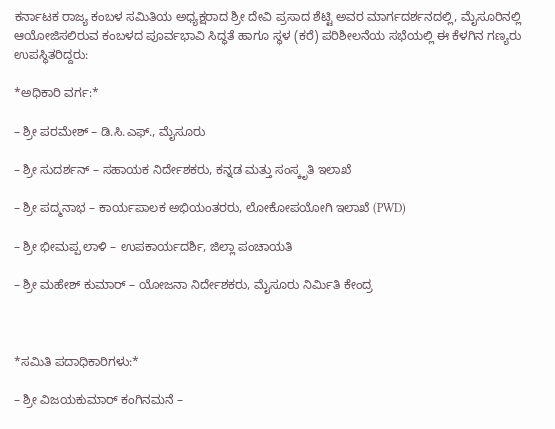ಕರ್ನಾಟಕ ರಾಜ್ಯ ಕಂಬಳ ಸಮಿತಿಯ ಅಧ್ಯಕ್ಷರಾದ ಶ್ರೀ ದೇವಿ ಪ್ರಸಾದ ಶೆಟ್ಟಿ ಅವರ ಮಾರ್ಗದರ್ಶನದಲ್ಲಿ, ಮೈಸೂರಿನಲ್ಲಿ ಆಯೋಜಿಸಲಿರುವ ಕಂಬಳದ ಪೂರ್ವಭಾವಿ ಸಿದ್ಧತೆ ಹಾಗೂ ಸ್ಥಳ (ಕರೆ) ಪರಿಶೀಲನೆಯ ಸಭೆಯಲ್ಲಿ ಈ ಕೆಳಗಿನ ಗಣ್ಯರು ಉಪಸ್ಥಿತರಿದ್ದರು:

*ಅಧಿಕಾರಿ ವರ್ಗ:*

– ಶ್ರೀ ಪರಮೇಶ್ – ಡಿ.ಸಿ.ಎಫ್., ಮೈಸೂರು

– ಶ್ರೀ ಸುದರ್ಶನ್ – ಸಹಾಯಕ ನಿರ್ದೇಶಕರು, ಕನ್ನಡ ಮತ್ತು ಸಂಸ್ಕೃತಿ ಇಲಾಖೆ

– ಶ್ರೀ ಪದ್ಮನಾಭ – ಕಾರ್ಯಪಾಲಕ ಅಭಿಯಂತರರು, ಲೋಕೋಪಯೋಗಿ ಇಲಾಖೆ (PWD)

– ಶ್ರೀ ಭೀಮಪ್ಪ ಲಾಳಿ – ಉಪಕಾರ್ಯದರ್ಶಿ, ಜಿಲ್ಲಾ ಪಂಚಾಯತಿ

– ಶ್ರೀ ಮಹೇಶ್ ಕುಮಾರ್ – ಯೋಜನಾ ನಿರ್ದೇಶಕರು, ಮೈಸೂರು ನಿರ್ಮಿತಿ ಕೇಂದ್ರ



*ಸಮಿತಿ ಪದಾಧಿಕಾರಿಗಳು:*

– ಶ್ರೀ ವಿಜಯಕುಮಾರ್ ಕಂಗಿನಮನೆ –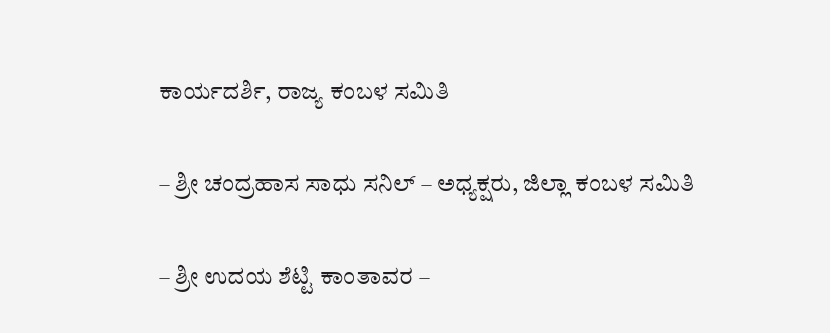ಕಾರ್ಯದರ್ಶಿ, ರಾಜ್ಯ ಕಂಬಳ ಸಮಿತಿ

– ಶ್ರೀ ಚಂದ್ರಹಾಸ ಸಾಧು ಸನಿಲ್ – ಅಧ್ಯಕ್ಷರು, ಜಿಲ್ಲಾ ಕಂಬಳ ಸಮಿತಿ

– ಶ್ರೀ ಉದಯ ಶೆಟ್ಟಿ ಕಾಂತಾವರ –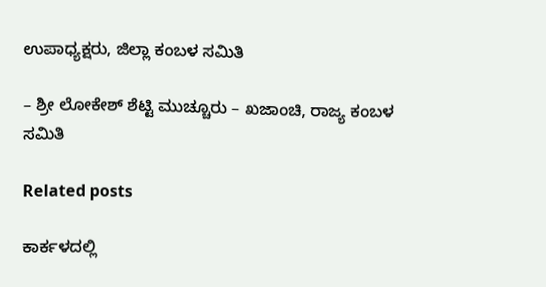ಉಪಾಧ್ಯಕ್ಷರು, ಜಿಲ್ಲಾ ಕಂಬಳ ಸಮಿತಿ

– ಶ್ರೀ ಲೋಕೇಶ್ ಶೆಟ್ಟಿ ಮುಚ್ಚೂರು – ಖಜಾಂಚಿ, ರಾಜ್ಯ ಕಂಬಳ ಸಮಿತಿ

Related posts

ಕಾರ್ಕಳದಲ್ಲಿ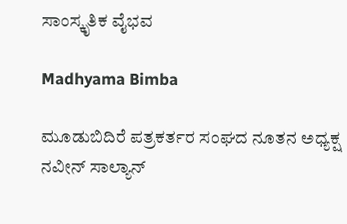ಸಾಂಸ್ಕೃತಿಕ ವೈಭವ

Madhyama Bimba

ಮೂಡುಬಿದಿರೆ ಪತ್ರಕರ್ತರ ಸಂಘದ ನೂತನ ಅಧ್ಯಕ್ಷ ನವೀನ್ ಸಾಲ್ಯಾನ್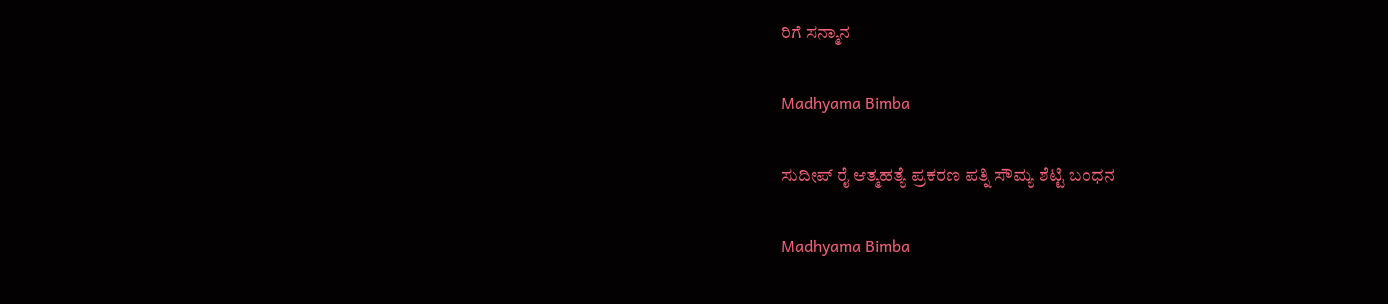ರಿಗೆ ಸನ್ಮಾನ

Madhyama Bimba

ಸುದೀಪ್ ರೈ ಆತ್ಮಹತ್ಯೆ ಪ್ರಕರಣ ಪತ್ನಿ ಸೌಮ್ಯ ಶೆಟ್ಟಿ ಬಂಧನ

Madhyama Bimba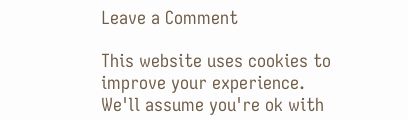Leave a Comment

This website uses cookies to improve your experience. We'll assume you're ok with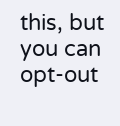this, but you can opt-out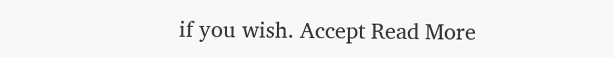if you wish. Accept Read More